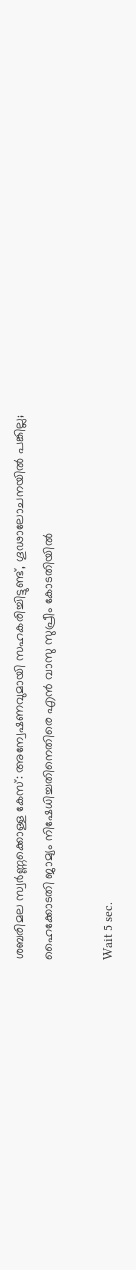ശബരിമല സ്വര്‍ണ്ണക്കൊള്ള കേസ്: അന്വേഷണവുമായി സഹകരിച്ചിട്ടുണ്ട്, ഗൂഢാലോചനയില്‍ പങ്കില്ല; ഹൈക്കോടതി ജാമ്യം നിഷേധിച്ചതിനെതിരെ എന്‍ വാസു സുപ്രീം കോടതിയില്‍

Wait 5 sec.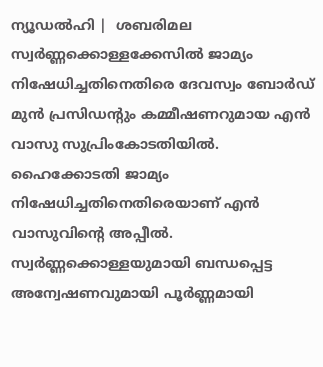ന്യൂഡല്‍ഹി |  ശബരിമല സ്വര്‍ണ്ണക്കൊള്ളക്കേസില്‍ ജാമ്യം നിഷേധിച്ചതിനെതിരെ ദേവസ്വം ബോര്‍ഡ് മുന്‍ പ്രസിഡന്റും കമ്മീഷണറുമായ എന്‍ വാസു സുപ്രിംകോടതിയില്‍. ഹൈക്കോടതി ജാമ്യം നിഷേധിച്ചതിനെതിരെയാണ് എന്‍ വാസുവിന്റെ അപ്പീല്‍. സ്വര്‍ണ്ണക്കൊള്ളയുമായി ബന്ധപ്പെട്ട അന്വേഷണവുമായി പൂര്‍ണ്ണമായി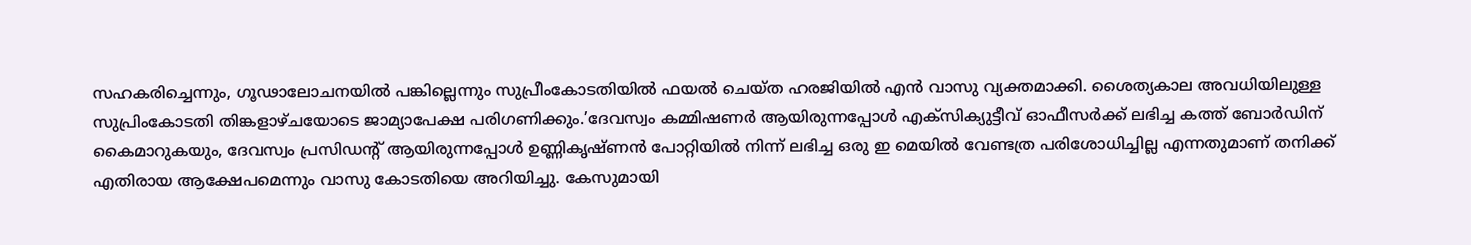സഹകരിച്ചെന്നും, ഗൂഢാലോചനയില്‍ പങ്കില്ലെന്നും സുപ്രീംകോടതിയില്‍ ഫയല്‍ ചെയ്ത ഹരജിയില്‍ എന്‍ വാസു വ്യക്തമാക്കി. ശൈത്യകാല അവധിയിലുള്ള സുപ്രിംകോടതി തിങ്കളാഴ്ചയോടെ ജാമ്യാപേക്ഷ പരിഗണിക്കും.’ദേവസ്വം കമ്മിഷണര്‍ ആയിരുന്നപ്പോള്‍ എക്‌സിക്യുട്ടീവ് ഓഫീസര്‍ക്ക് ലഭിച്ച കത്ത് ബോര്‍ഡിന് കൈമാറുകയും, ദേവസ്വം പ്രസിഡന്റ് ആയിരുന്നപ്പോള്‍ ഉണ്ണികൃഷ്ണന്‍ പോറ്റിയില്‍ നിന്ന് ലഭിച്ച ഒരു ഇ മെയില്‍ വേണ്ടത്ര പരിശോധിച്ചില്ല എന്നതുമാണ് തനിക്ക് എതിരായ ആക്ഷേപമെന്നും വാസു കോടതിയെ അറിയിച്ചു. കേസുമായി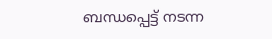ബന്ധപ്പെട്ട് നടന്ന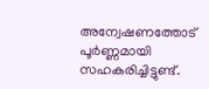അന്വേഷണത്തോട് പൂര്‍ണ്ണമായി സഹകരിച്ചിട്ടുണ്ട്.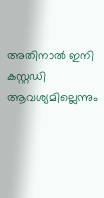അതിനാല്‍ ഇനി കസ്റ്റഡി ആവശ്യമില്ലെന്നും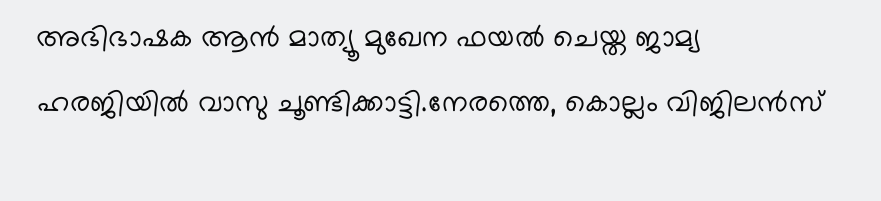അഭിഭാഷക ആന്‍ മാത്യൂ മുഖേന ഫയല്‍ ചെയ്ത ജാമ്യ ഹരജിയില്‍ വാസു ചൂണ്ടിക്കാട്ടി.നേരത്തെ, കൊല്ലം വിജിലന്‍സ്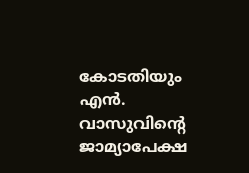കോടതിയും എന്‍. വാസുവിന്റെ ജാമ്യാപേക്ഷ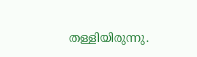തള്ളിയിരുന്നു.